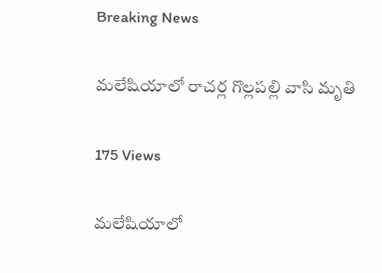Breaking News

మలేషియాలో రాచర్ల గొల్లపల్లి వాసి మృతి

175 Views

మలేషియాలో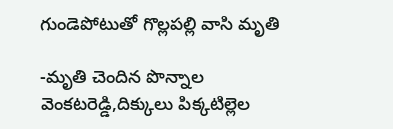గుండెపోటుతో గొల్లపల్లి వాసి మృతి

-మృతి చెందిన పొన్నాల వెంకటరెడ్డి,దిక్కులు పిక్కటిల్లెల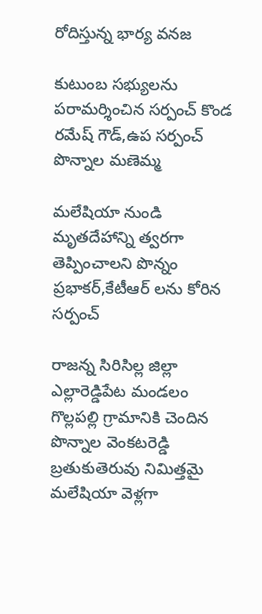రోదిస్తున్న భార్య వనజ

కుటుంబ సభ్యులను పరామర్శించిన సర్పంచ్ కొండ రమేష్ గౌడ్,ఉప సర్పంచ్ పొన్నాల మణెమ్మ

మలేషియా నుండి మృతదేహాన్ని త్వరగా తెప్పించాలని పొన్నం ప్రభాకర్,కేటీఆర్ లను కోరిన సర్పంచ్

రాజన్న సిరిసిల్ల జిల్లా ఎల్లారెడ్డిపేట మండలం గొల్లపల్లి గ్రామానికి చెందిన పొన్నాల వెంకటరెడ్డి బ్రతుకుతెరువు నిమిత్తమై మలేషియా వెళ్లగా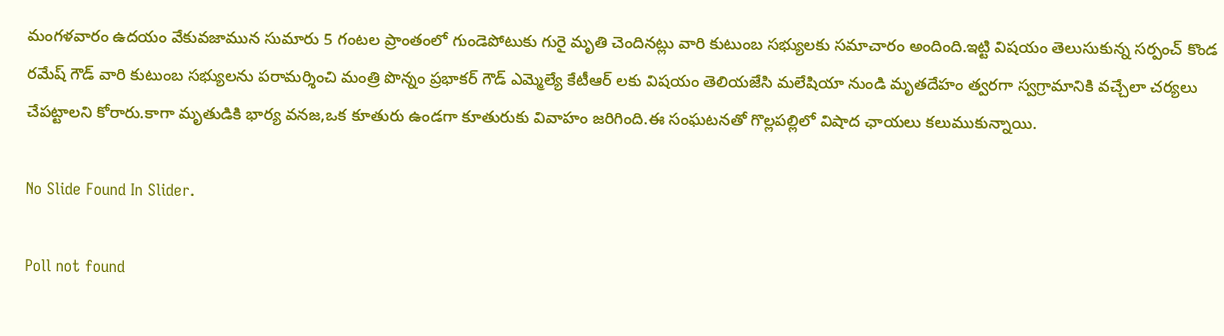మంగళవారం ఉదయం వేకువజామున సుమారు 5 గంటల ప్రాంతంలో గుండెపోటుకు గురై మృతి చెందినట్లు వారి కుటుంబ సభ్యులకు సమాచారం అందింది.ఇట్టి విషయం తెలుసుకున్న సర్పంచ్ కొండ రమేష్ గౌడ్ వారి కుటుంబ సభ్యులను పరామర్శించి మంత్రి పొన్నం ప్రభాకర్ గౌడ్ ఎమ్మెల్యే కేటీఆర్ లకు విషయం తెలియజేసి మలేషియా నుండి మృతదేహం త్వరగా స్వగ్రామానికి వచ్చేలా చర్యలు చేపట్టాలని కోరారు.కాగా మృతుడికి భార్య వనజ,ఒక కూతురు ఉండగా కూతురుకు వివాహం జరిగింది.ఈ సంఘటనతో గొల్లపల్లిలో విషాద ఛాయలు కలుముకున్నాయి.

No Slide Found In Slider.

Poll not found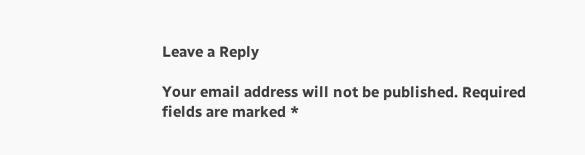Leave a Reply

Your email address will not be published. Required fields are marked *